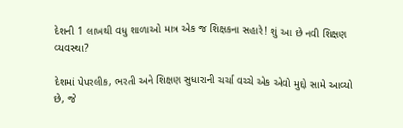દેશની 1 લાખથી વધુ શાળાઓ માત્ર એક જ શિક્ષકના સહારે! શું આ છે નવી શિક્ષણ વ્યવસ્થા?

દેશમાં પેપરલીક, ભરતી અને શિક્ષણ સુધારાની ચર્ચા વચ્ચે એક એવો મુદ્દો સામે આવ્યો છે, જે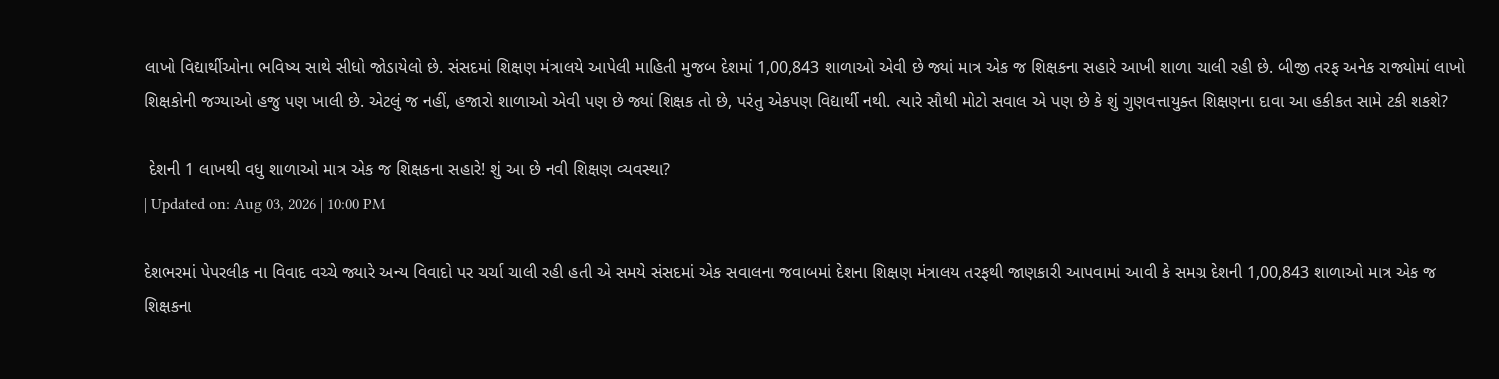લાખો વિદ્યાર્થીઓના ભવિષ્ય સાથે સીધો જોડાયેલો છે. સંસદમાં શિક્ષણ મંત્રાલયે આપેલી માહિતી મુજબ દેશમાં 1,00,843 શાળાઓ એવી છે જ્યાં માત્ર એક જ શિક્ષકના સહારે આખી શાળા ચાલી રહી છે. બીજી તરફ અનેક રાજ્યોમાં લાખો શિક્ષકોની જગ્યાઓ હજુ પણ ખાલી છે. એટલું જ નહીં, હજારો શાળાઓ એવી પણ છે જ્યાં શિક્ષક તો છે, પરંતુ એકપણ વિદ્યાર્થી નથી. ત્યારે સૌથી મોટો સવાલ એ પણ છે કે શું ગુણવત્તાયુક્ત શિક્ષણના દાવા આ હકીકત સામે ટકી શકશે?

 દેશની 1 લાખથી વધુ શાળાઓ માત્ર એક જ શિક્ષકના સહારે! શું આ છે નવી શિક્ષણ વ્યવસ્થા?
| Updated on: Aug 03, 2026 | 10:00 PM

દેશભરમાં પેપરલીક ના વિવાદ વચ્ચે જ્યારે અન્ય વિવાદો પર ચર્ચા ચાલી રહી હતી એ સમયે સંસદમાં એક સવાલના જવાબમાં દેશના શિક્ષણ મંત્રાલય તરફથી જાણકારી આપવામાં આવી કે સમગ્ર દેશની 1,00,843 શાળાઓ માત્ર એક જ શિક્ષકના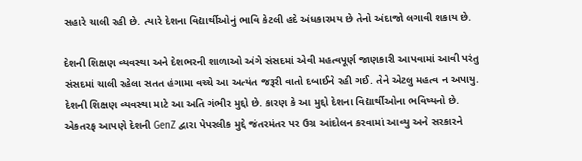સહારે ચાલી રહી છે. ત્યારે દેશના વિદ્યાર્થીઓનું ભાવિ કેટલી હદે અંધકારમય છે તેનો અંદાજો લગાવી શકાય છે.

દેશની શિક્ષણ વ્યવસ્થા અને દેશભરની શાળાઓ અંગે સંસદમાં એવી મહત્વપૂર્ણ જાણકારી આપવામાં આવી પરંતુ સંસદમાં ચાલી રહેલા સતત હંગામા વચ્ચે આ અત્યંત જરૂરી વાતો દબાઈને રહી ગઈ. તેને એટલુ મહત્વ ન અપાયુ. દેશની શિક્ષણ વ્યવસ્થા માટે આ અતિ ગંભીર મુદ્દો છે. કારણ કે આ મુદ્દો દેશના વિદ્યાર્થીઓના ભવિષ્યનો છે. એકતરફ આપણે દેશની GenZ દ્વારા પેપરલીક મુદ્દે જંતરમંતર પર ઉગ્ર આંદોલન કરવામાં આવ્યુ અને સરકારને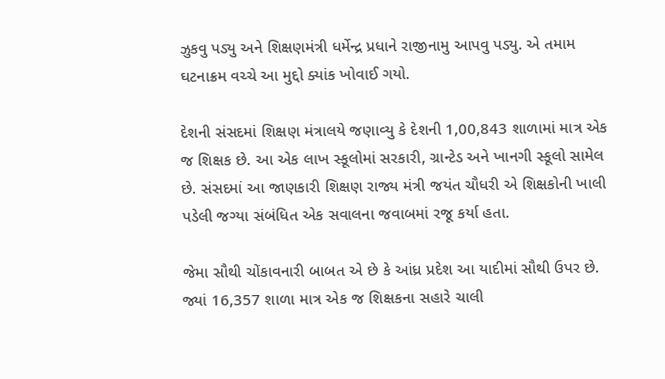ઝુકવુ પડ્યુ અને શિક્ષણમંત્રી ધર્મેન્દ્ર પ્રધાને રાજીનામુ આપવુ પડ્યુ. એ તમામ ઘટનાક્રમ વચ્ચે આ મુદ્દો ક્યાંક ખોવાઈ ગયો.

દેશની સંસદમાં શિક્ષણ મંત્રાલયે જણાવ્યુ કે દેશની 1,00,843 શાળામાં માત્ર એક જ શિક્ષક છે. આ એક લાખ સ્કૂલોમાં સરકારી, ગ્રાન્ટેડ અને ખાનગી સ્કૂલો સામેલ છે. સંસદમાં આ જાણકારી શિક્ષણ રાજ્ય મંત્રી જયંત ચૌધરી એ શિક્ષકોની ખાલી પડેલી જગ્યા સંબંધિત એક સવાલના જવાબમાં રજૂ કર્યા હતા.

જેમા સૌથી ચોંકાવનારી બાબત એ છે કે આંધ્ર પ્રદેશ આ યાદીમાં સૌથી ઉપર છે. જ્યાં 16,357 શાળા માત્ર એક જ શિક્ષકના સહારે ચાલી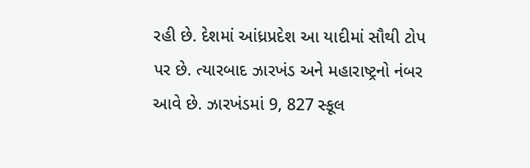રહી છે. દેશમાં આંધ્રપ્રદેશ આ યાદીમાં સૌથી ટોપ પર છે. ત્યારબાદ ઝારખંડ અને મહારાષ્ટ્રનો નંબર આવે છે. ઝારખંડમાં 9, 827 સ્કૂલ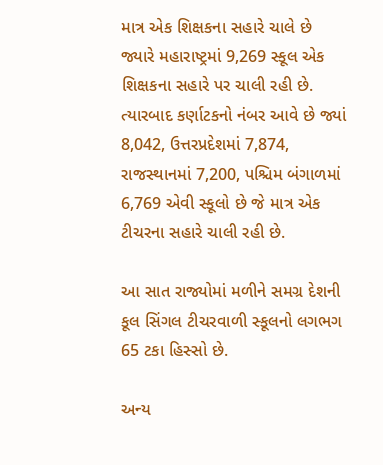માત્ર એક શિક્ષકના સહારે ચાલે છે જ્યારે મહારાષ્ટ્રમાં 9,269 સ્કૂલ એક શિક્ષકના સહારે પર ચાલી રહી છે.  ત્યારબાદ કર્ણાટકનો નંબર આવે છે જ્યાં 8,042, ઉત્તરપ્રદેશમાં 7,874, રાજસ્થાનમાં 7,200, પશ્ચિમ બંગાળમાં 6,769 એવી સ્કૂલો છે જે માત્ર એક ટીચરના સહારે ચાલી રહી છે.

આ સાત રાજ્યોમાં મળીને સમગ્ર દેશની કૂલ સિંગલ ટીચરવાળી સ્કૂલનો લગભગ 65 ટકા હિસ્સો છે.

અન્ય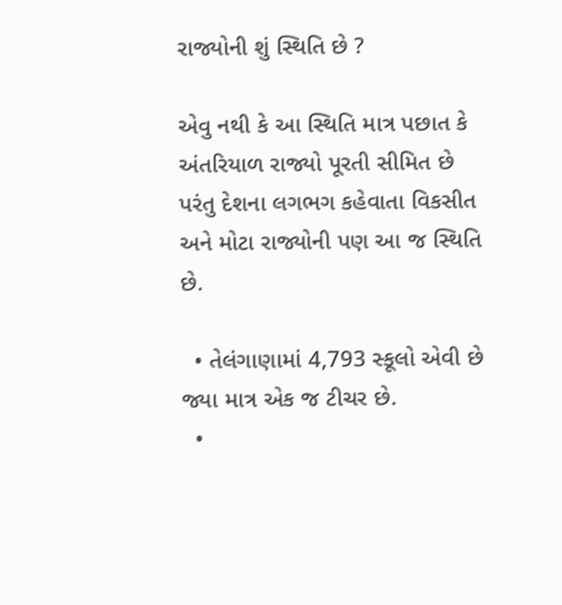રાજ્યોની શું સ્થિતિ છે ?

એવુ નથી કે આ સ્થિતિ માત્ર પછાત કે અંતરિયાળ રાજ્યો પૂરતી સીમિત છે પરંતુ દેશના લગભગ કહેવાતા વિકસીત અને મોટા રાજ્યોની પણ આ જ સ્થિતિ છે.

  • તેલંગાણામાં 4,793 સ્કૂલો એવી છે જ્યા માત્ર એક જ ટીચર છે.
  •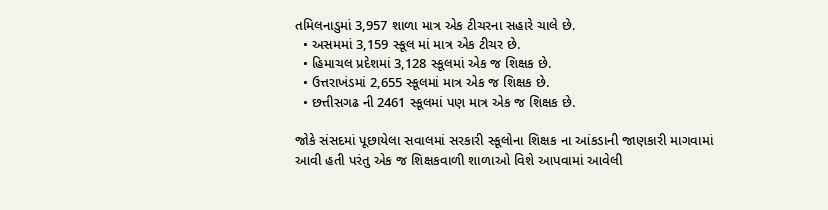તમિલનાડુમાં 3,957 શાળા માત્ર એક ટીચરના સહારે ચાલે છે.
  • અસમમાં 3,159 સ્કૂલ માં માત્ર એક ટીચર છે.
  • હિમાચલ પ્રદેશમાં 3,128 સ્કૂલમાં એક જ શિક્ષક છે.
  • ઉત્તરાખંડમાં 2,655 સ્કૂલમાં માત્ર એક જ શિક્ષક છે.
  • છત્તીસગઢ ની 2461 સ્કૂલમાં પણ માત્ર એક જ શિક્ષક છે.

જોકે સંસદમાં પૂછાયેલા સવાલમાં સરકારી સ્કૂલોના શિક્ષક ના આંકડાની જાણકારી માગવામાં આવી હતી પરંતુ એક જ શિક્ષકવાળી શાળાઓ વિશે આપવામાં આવેલી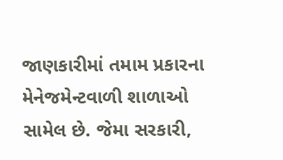જાણકારીમાં તમામ પ્રકારના મેનેજમેન્ટવાળી શાળાઓ સામેલ છે. જેમા સરકારી,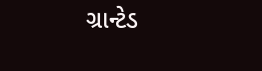ગ્રાન્ટેડ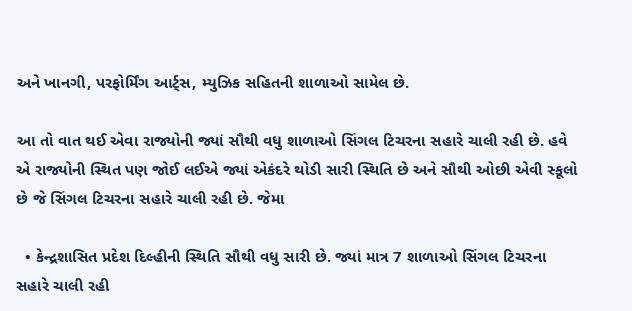અને ખાનગી, પરફોર્મિંગ આર્ટ્સ, મ્યુઝિક સહિતની શાળાઓ સામેલ છે.

આ તો વાત થઈ એવા રાજ્યોની જ્યાં સૌથી વધુ શાળાઓ સિંગલ ટિચરના સહારે ચાલી રહી છે. હવે એ રાજ્યોની સ્થિત પણ જોઈ લઈએ જ્યાં એકંદરે થોડી સારી સ્થિતિ છે અને સૌથી ઓછી એવી સ્કૂલો છે જે સિંગલ ટિચરના સહારે ચાલી રહી છે. જેમા

  • કેન્દ્રશાસિત પ્રદેશ દિલ્હીની સ્થિતિ સૌથી વધુ સારી છે. જ્યાં માત્ર 7 શાળાઓ સિંગલ ટિચરના સહારે ચાલી રહી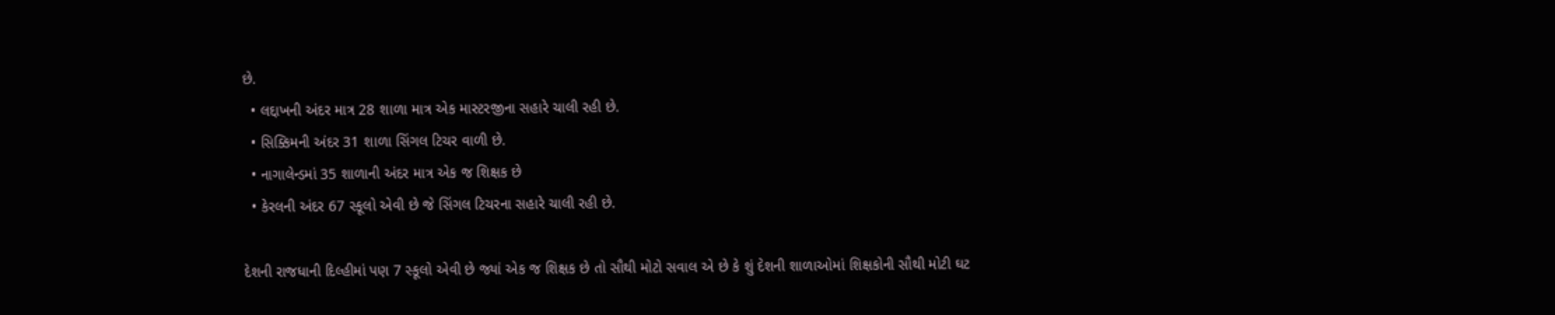છે.
  • લદ્દાખની અંદર માત્ર 28 શાળા માત્ર એક માસ્ટરજીના સહારે ચાલી રહી છે.
  • સિક્કિમની અંદર 31 શાળા સિંગલ ટિચર વાળી છે.
  • નાગાલેન્ડમાં 35 શાળાની અંદર માત્ર એક જ શિક્ષક છે
  • કેરલની અંદર 67 સ્કૂલો એવી છે જે સિંગલ ટિચરના સહારે ચાલી રહી છે.

દેશની રાજધાની દિલ્હીમાં પણ 7 સ્કૂલો એવી છે જ્યાં એક જ શિક્ષક છે તો સૌથી મોટો સવાલ એ છે કે શું દેશની શાળાઓમાં શિક્ષકોની સૌથી મોટી ઘટ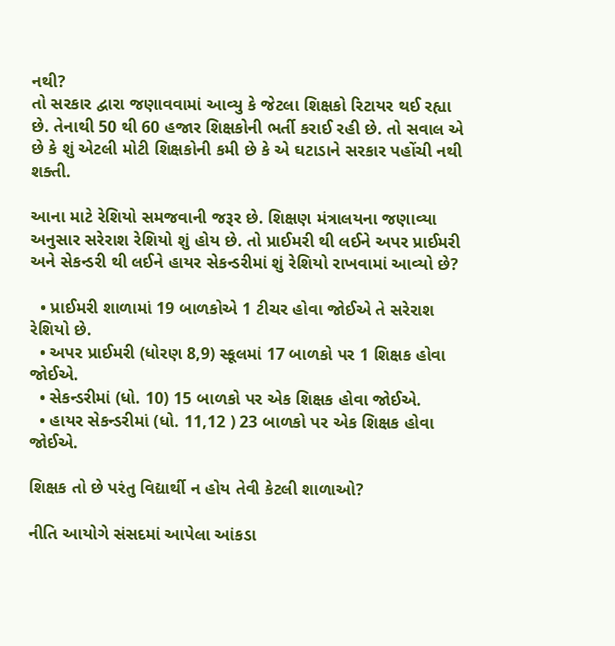નથી?
તો સરકાર દ્વારા જણાવવામાં આવ્યુ કે જેટલા શિક્ષકો રિટાયર થઈ રહ્યા છે. તેનાથી 50 થી 60 હજાર શિક્ષકોની ભર્તી કરાઈ રહી છે. તો સવાલ એ છે કે શું એટલી મોટી શિક્ષકોની કમી છે કે એ ઘટાડાને સરકાર પહોંચી નથી શક્તી.

આના માટે રેશિયો સમજવાની જરૂર છે. શિક્ષણ મંત્રાલયના જણાવ્યા અનુસાર સરેરાશ રેશિયો શું હોય છે. તો પ્રાઈમરી થી લઈને અપર પ્રાઈમરી અને સેકન્ડરી થી લઈને હાયર સેકન્ડરીમાં શું રેશિયો રાખવામાં આવ્યો છે?

  • પ્રાઈમરી શાળામાં 19 બાળકોએ 1 ટીચર હોવા જોઈએ તે સરેરાશ રેશિયો છે.
  • અપર પ્રાઈમરી (ધોરણ 8,9) સ્કૂલમાં 17 બાળકો પર 1 શિક્ષક હોવા જોઈએ.
  • સેકન્ડરીમાં (ધો. 10) 15 બાળકો પર એક શિક્ષક હોવા જોઈએ.
  • હાયર સેકન્ડરીમાં (ધો. 11,12 ) 23 બાળકો પર એક શિક્ષક હોવા જોઈએ.

શિક્ષક તો છે પરંતુ વિદ્યાર્થી ન હોય તેવી કેટલી શાળાઓ?

નીતિ આયોગે સંસદમાં આપેલા આંકડા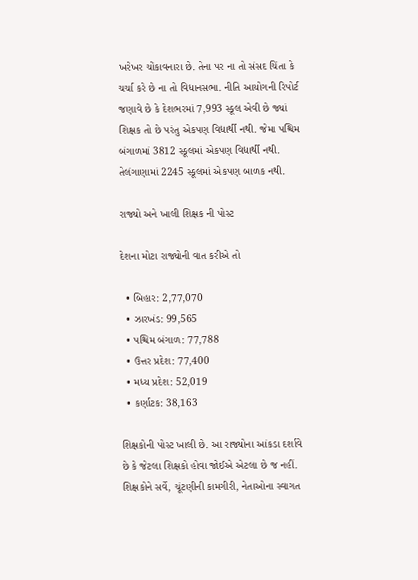ખરેખર ચોંકાવનારા છે. તેના પર ના તો સંસદ ચિંતા કે ચર્ચા કરે છે ના તો વિધાનસભા. નીતિ આયોગની રિપોર્ટ જણાવે છે કે દેશભરમાં 7,993 સ્કૂલ એવી છે જ્યાં શિક્ષક તો છે પરંતુ એકપણ વિદ્યાર્થી નથી. જેમા પશ્ચિમ બંગાળમાં 3812 સ્કૂલમાં એકપણ વિદ્યાર્થી નથી. તેલંગાણામાં 2245 સ્કૂલમાં એકપણ બાળક નથી.

રાજ્યો અને ખાલી શિક્ષક ની પોસ્ટ

દેશના મોટા રાજ્યોની વાત કરીએ તો

  • બિહાર: 2,77,070
  • ઝારખંડ: 99,565
  • પશ્ચિમ બંગાળ: 77,788
  • ઉત્તર પ્રદેશ: 77,400
  • મધ્ય પ્રદેશ: 52,019
  • કર્ણાટક: 38,163

શિક્ષકોની પોસ્ટ ખાલી છે. આ રાજ્યોના આંકડા દર્શાવે છે કે જેટલા શિક્ષકો હોવા જોઈએ એટલા છે જ નહીં. શિક્ષકોને સર્વે, ચૂંટણીની કામગીરી, નેતાઓના સ્વાગત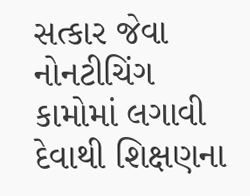સત્કાર જેવા નોનટીચિંગ કામોમાં લગાવી દેવાથી શિક્ષણના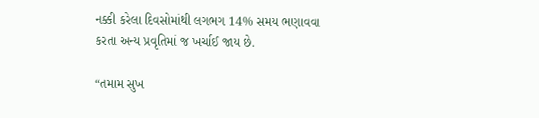નક્કી કરેલા દિવસોમાંથી લગભગ 14% સમય ભણાવવા કરતા અન્ય પ્રવૃતિમાં જ ખર્ચાઈ જાય છે.

“તમામ સુખ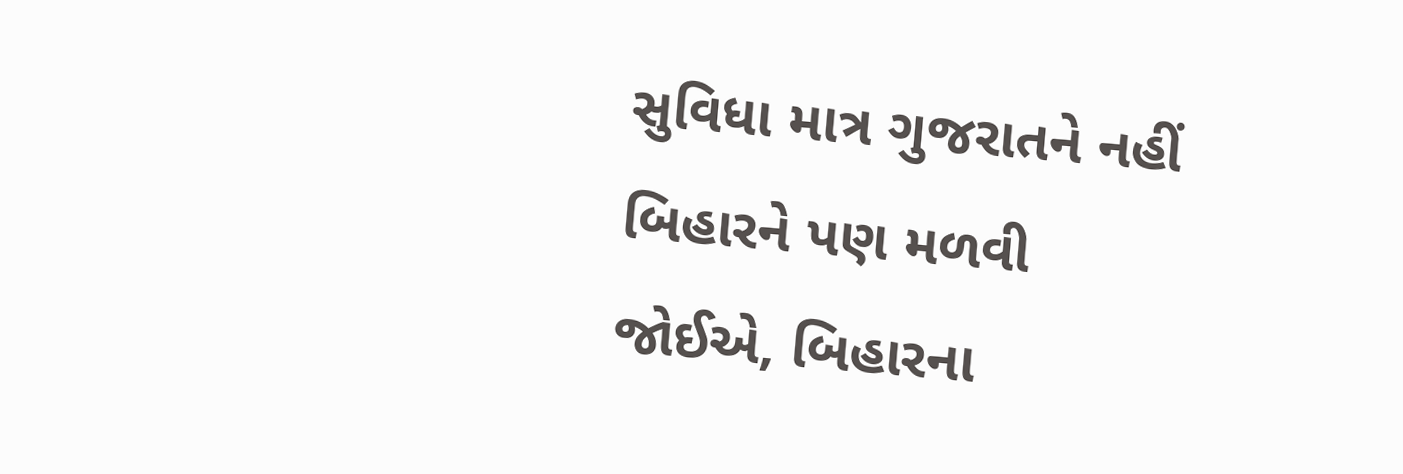સુવિધા માત્ર ગુજરાતને નહીં બિહારને પણ મળવી જોઈએ, બિહારના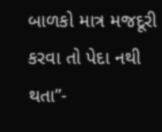બાળકો માત્ર મજદૂરી કરવા તો પેદા નથી થતા”-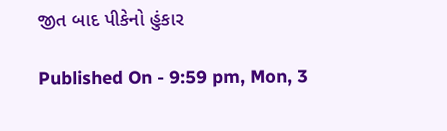જીત બાદ પીકેનો હુંકાર

Published On - 9:59 pm, Mon, 3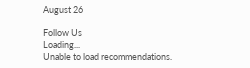August 26

Follow Us
Loading...
Unable to load recommendations.